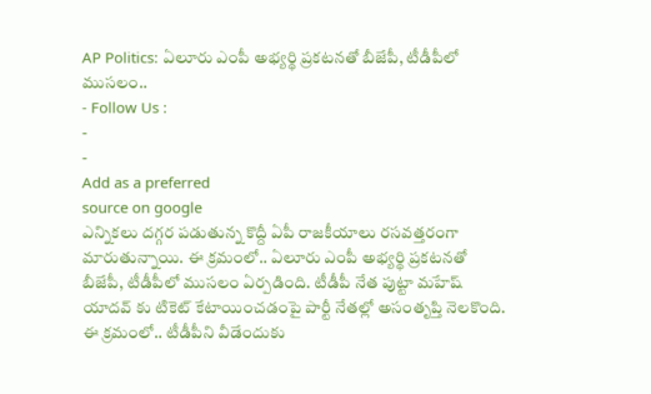AP Politics: ఏలూరు ఎంపీ అభ్యర్థి ప్రకటనతో బీజేపీ, టీడీపీలో ముసలం..
- Follow Us :
-
-
Add as a preferred
source on google
ఎన్నికలు దగ్గర పడుతున్న కొద్దీ ఏపీ రాజకీయాలు రసవత్తరంగా మారుతున్నాయి. ఈ క్రమంలో.. ఏలూరు ఎంపీ అభ్యర్థి ప్రకటనతో బీజేపీ, టీడీపీలో ముసలం ఏర్పడింది. టీడీపీ నేత పుట్టా మహేష్ యాదవ్ కు టికెట్ కేటాయించడంపై పార్టీ నేతల్లో అసంతృప్తి నెలకొంది. ఈ క్రమంలో.. టీడీపీని వీడేందుకు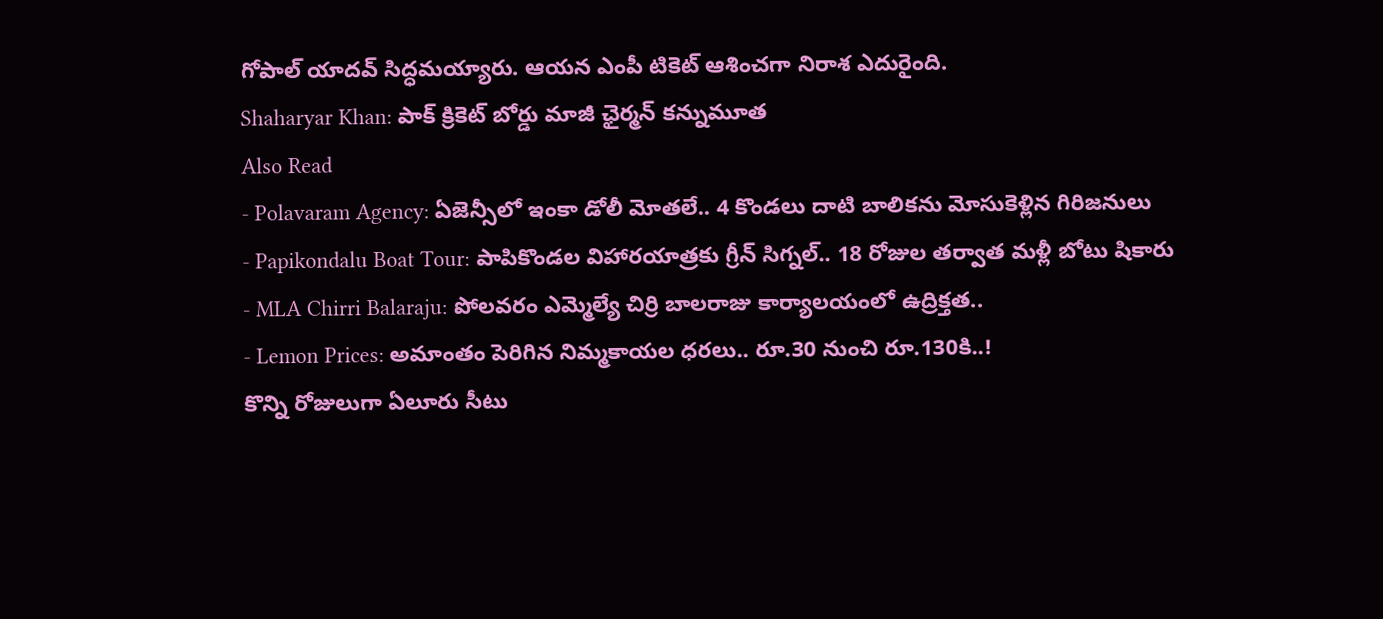గోపాల్ యాదవ్ సిద్ధమయ్యారు. ఆయన ఎంపీ టికెట్ ఆశించగా నిరాశ ఎదురైంది.
Shaharyar Khan: పాక్ క్రికెట్ బోర్డు మాజీ ఛైర్మన్ కన్నుమూత
Also Read
- Polavaram Agency: ఏజెన్సీలో ఇంకా డోలీ మోతలే.. 4 కొండలు దాటి బాలికను మోసుకెళ్లిన గిరిజనులు
- Papikondalu Boat Tour: పాపికొండల విహారయాత్రకు గ్రీన్ సిగ్నల్.. 18 రోజుల తర్వాత మళ్లీ బోటు షికారు
- MLA Chirri Balaraju: పోలవరం ఎమ్మెల్యే చిర్రి బాలరాజు కార్యాలయంలో ఉద్రిక్తత..
- Lemon Prices: అమాంతం పెరిగిన నిమ్మకాయల ధరలు.. రూ.30 నుంచి రూ.130కి..!
కొన్ని రోజులుగా ఏలూరు సీటు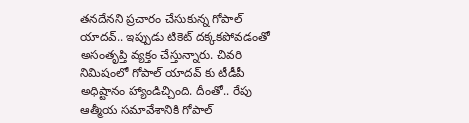తనదేనని ప్రచారం చేసుకున్న గోపాల్ యాదవ్.. ఇప్పుడు టికెట్ దక్కకపోవడంతో అసంతృప్తి వ్యక్తం చేస్తున్నారు. చివరి నిమిషంలో గోపాల్ యాదవ్ కు టీడీపీ అధిష్టానం హ్యాండిచ్చింది. దీంతో.. రేపు ఆత్మీయ సమావేశానికి గోపాల్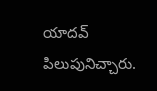యాదవ్ పిలుపునిచ్చారు.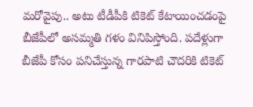మరోవైపు.. అటు టీడీపీకి టికెట్ కేటాయించడంపై బీజేపీలో అసమ్మతి గళం వినిపిస్తోంది. పదేళ్లుగా బీజేపీ కోసం పనిచేస్తున్న గారపాటి చౌదరికి టికెట్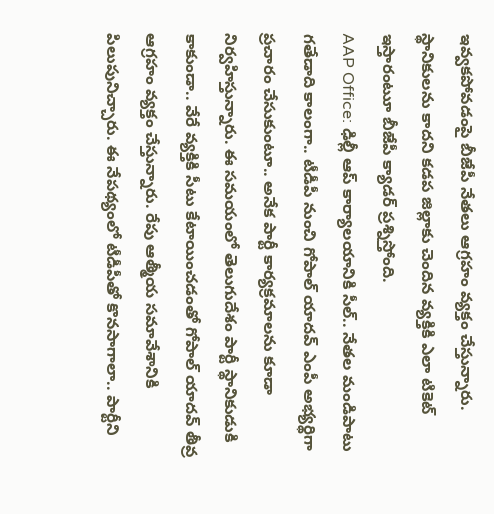ఇవ్వకపోవడంపై బీజేపీ నేతలు ఆగ్రహం వ్యక్తం చేస్తున్నారు. స్థానికులను కాదని కడప జిల్లాకు చెందిన వ్యక్తికి ఎలా టికెట్ ఇస్తారంటుూ బీజేపీ క్యాడర్ ప్రశ్నిస్తోంది.
AAP Office: ఢిల్లీ ఆప్ కార్యాలయానికి సీల్.. నేతల మండిపాటు
గతేడాది కాలంగా.. టీడీపీ నుంచి గోపాల్ యాదవ్ ఎంపీ అభ్యర్థిగా ప్రచారం చేసుకుంటూ.. అనేక పార్టీ కార్యక్రమాలను కూడా నిర్వహిస్తున్నారు. ఈ సమయంలో తెలుగుదేశం పార్టీ స్థానికుడుకి కాకుండా.. వేరే వ్యక్తికి సీటు కేటాయించడంతో గోపాల్ యాదవ్ తీవ్ర ఆగ్రహం వ్యక్తం చేస్తున్నారు. రేపు ఆత్మీయ సమావేశానికి పిలుపునిచ్చారు. ఈ నేపథ్యంలో టీడీపీతో కొనసాగాలా.. పార్టీని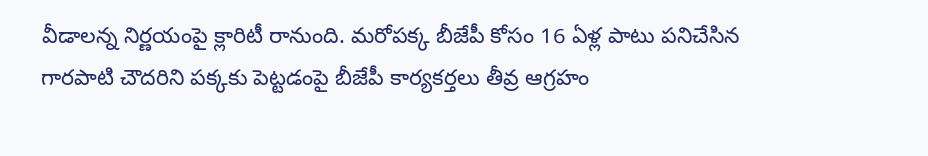వీడాలన్న నిర్ణయంపై క్లారిటీ రానుంది. మరోపక్క బీజేపీ కోసం 16 ఏళ్ల పాటు పనిచేసిన గారపాటి చౌదరిని పక్కకు పెట్టడంపై బీజేపీ కార్యకర్తలు తీవ్ర ఆగ్రహం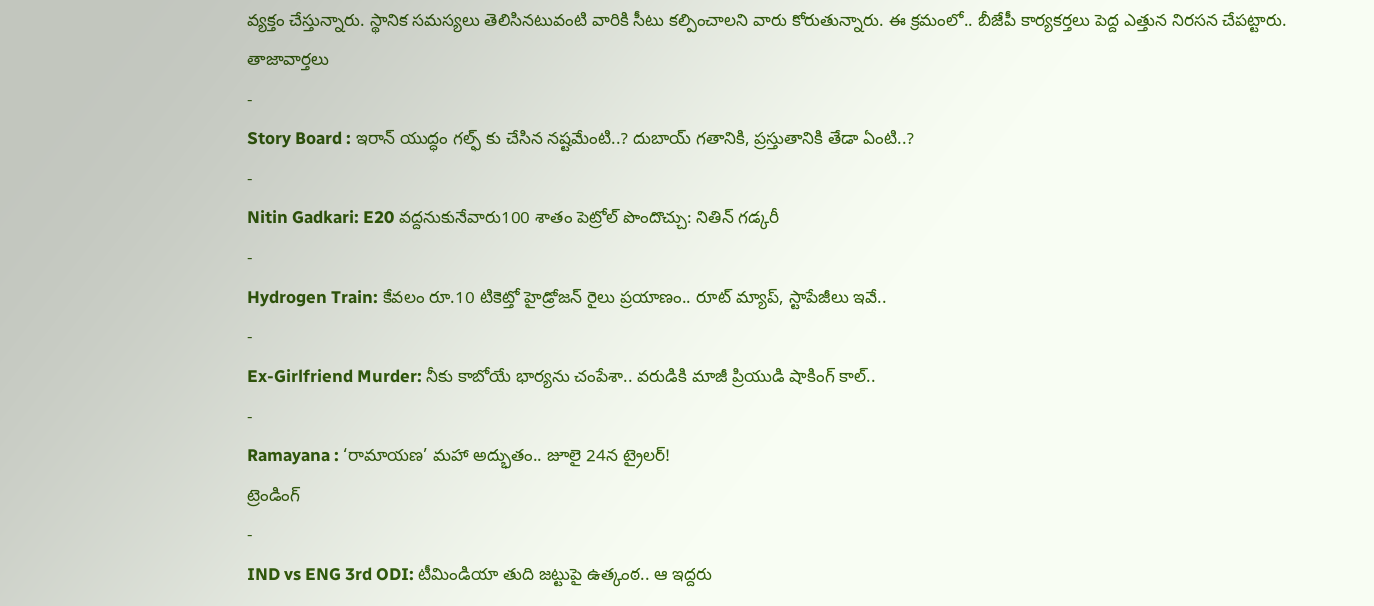వ్యక్తం చేస్తున్నారు. స్థానిక సమస్యలు తెలిసినటువంటి వారికి సీటు కల్పించాలని వారు కోరుతున్నారు. ఈ క్రమంలో.. బీజేపీ కార్యకర్తలు పెద్ద ఎత్తున నిరసన చేపట్టారు.
తాజావార్తలు
-
Story Board : ఇరాన్ యుద్ధం గల్ఫ్ కు చేసిన నష్టమేంటి..? దుబాయ్ గతానికి, ప్రస్తుతానికి తేడా ఏంటి..?
-
Nitin Gadkari: E20 వద్దనుకునేవారు100 శాతం పెట్రోల్ పొందొచ్చు: నితిన్ గడ్కరీ
-
Hydrogen Train: కేవలం రూ.10 టికెట్తో హైడ్రోజన్ రైలు ప్రయాణం.. రూట్ మ్యాప్, స్టాపేజీలు ఇవే..
-
Ex-Girlfriend Murder: నీకు కాబోయే భార్యను చంపేశా.. వరుడికి మాజీ ప్రియుడి షాకింగ్ కాల్..
-
Ramayana : ‘రామాయణ’ మహా అద్భుతం.. జూలై 24న ట్రైలర్!
ట్రెండింగ్
-
IND vs ENG 3rd ODI: టీమిండియా తుది జట్టుపై ఉత్కంఠ.. ఆ ఇద్దరు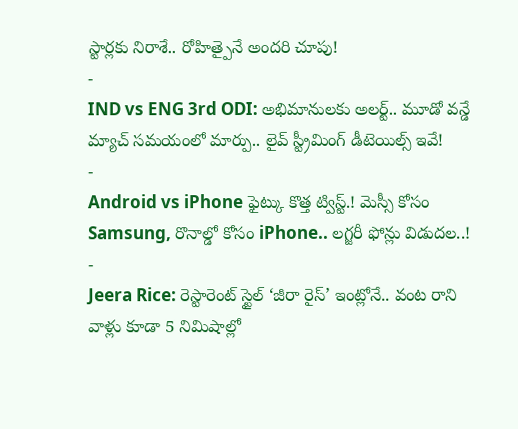స్టార్లకు నిరాశే.. రోహిత్పైనే అందరి చూపు!
-
IND vs ENG 3rd ODI: అభిమానులకు అలర్ట్.. మూడో వన్డే మ్యాచ్ సమయంలో మార్పు.. లైవ్ స్ట్రీమింగ్ డీటెయిల్స్ ఇవే!
-
Android vs iPhone ఫైట్కు కొత్త ట్విస్ట్.! మెస్సీ కోసం Samsung, రొనాల్డో కోసం iPhone.. లగ్జరీ ఫోన్లు విడుదల..!
-
Jeera Rice: రెస్టారెంట్ స్టైల్ ‘జీరా రైస్’ ఇంట్లోనే.. వంట రాని వాళ్లు కూడా 5 నిమిషాల్లో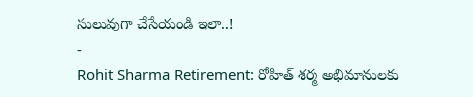సులువుగా చేసేయండి ఇలా..!
-
Rohit Sharma Retirement: రోహిత్ శర్మ అభిమానులకు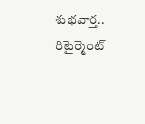శుభవార్త.. రిటైర్మెంట్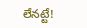లేనట్టే!